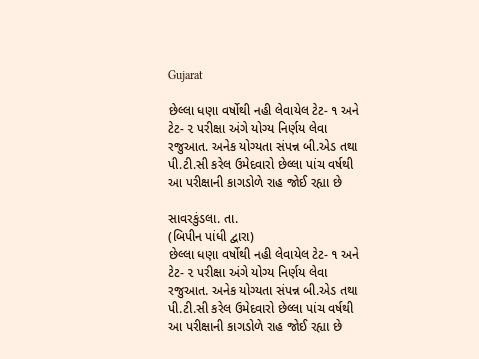Gujarat

છેલ્લા ધણા વર્ષોથી નહી લેવાયેલ ટેટ- ૧ અને ટેટ- ૨ પરીક્ષા અંગે યોગ્ય નિર્ણય લેવા રજુઆત. અનેક યોગ્યતા સંપન્ન બી.એડ તથા પી.ટી.સી કરેલ ઉમેદવારો છેલ્લા પાંચ વર્ષથી આ પરીક્ષાની કાગડોળે રાહ જોઈ રહ્યા છે

સાવરકુંડલા. તા.
(બિપીન પાંધી દ્વારા)
છેલ્લા ધણા વર્ષોથી નહી લેવાયેલ ટેટ- ૧ અને ટેટ- ૨ પરીક્ષા અંગે યોગ્ય નિર્ણય લેવા રજુઆત. અનેક યોગ્યતા સંપન્ન બી.એડ તથા પી.ટી.સી કરેલ ઉમેદવારો છેલ્લા પાંચ વર્ષથી આ પરીક્ષાની કાગડોળે રાહ જોઈ રહ્યા છે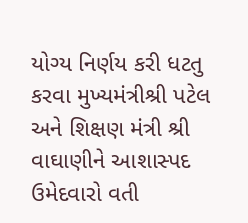યોગ્ય નિર્ણય કરી ધટતુ કરવા મુખ્યમંત્રીશ્રી પટેલ અને શિક્ષણ મંત્રી શ્રી વાઘાણીને આશાસ્પદ ઉમેદવારો વતી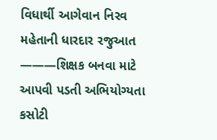વિધાર્થી આગેવાન નિરવ મહેતાની ધારદાર રજુઆત
———શિક્ષક બનવા માટે આપવી પડતી અભિયોગ્યતા કસોટી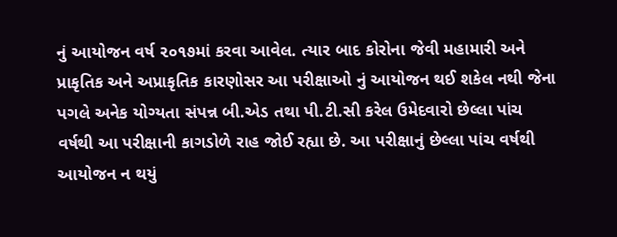નું આયોજન વર્ષ ૨૦૧૭માં કરવા આવેલ. ત્યાર બાદ કોરોના જેવી મહામારી અને પ્રાકૃતિક અને અપ્રાકૃતિક કારણોસર આ પરીક્ષાઓ નું આયોજન થઈ શકેલ નથી જેના પગલે અનેક યોગ્યતા સંપન્ન બી.એડ તથા પી.ટી.સી કરેલ ઉમેદવારો છેલ્લા પાંચ વર્ષથી આ પરીક્ષાની કાગડોળે રાહ જોઈ રહ્યા છે. આ પરીક્ષાનું છેલ્લા પાંચ વર્ષથી આયોજન ન થયું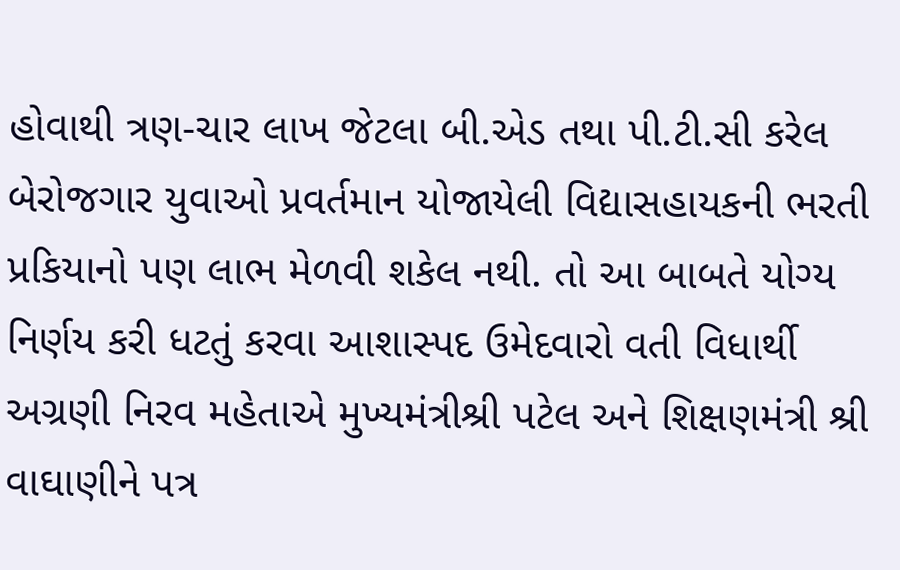હોવાથી ત્રણ-ચાર લાખ જેટલા બી.એડ તથા પી.ટી.સી કરેલ બેરોજગાર યુવાઓ પ્રવર્તમાન યોજાયેલી વિદ્યાસહાયકની ભરતી પ્રકિયાનો પણ લાભ મેળવી શકેલ નથી. તો આ બાબતે યોગ્ય નિર્ણય કરી ધટતું કરવા આશાસ્પદ ઉમેદવારો વતી વિધાર્થી અગ્રણી નિરવ મહેતાએ મુખ્યમંત્રીશ્રી પટેલ અને શિક્ષણમંત્રી શ્રી વાઘાણીને પત્ર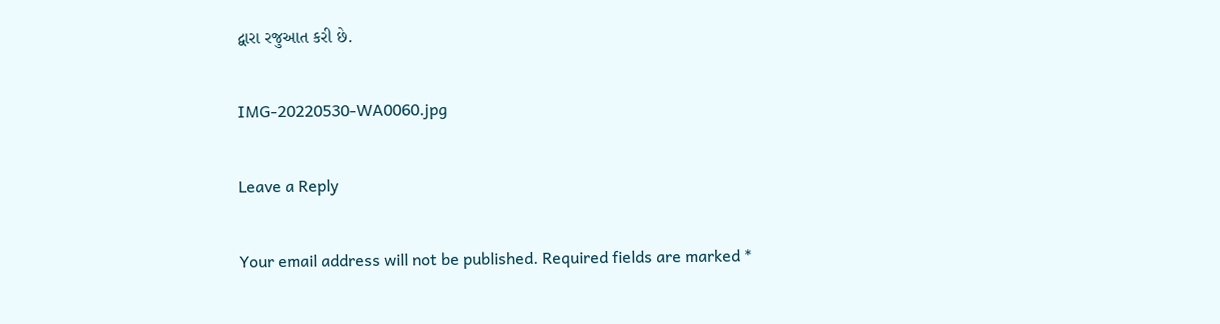દ્વારા રજુઆત કરી છે.

IMG-20220530-WA0060.jpg

Leave a Reply

Your email address will not be published. Required fields are marked *